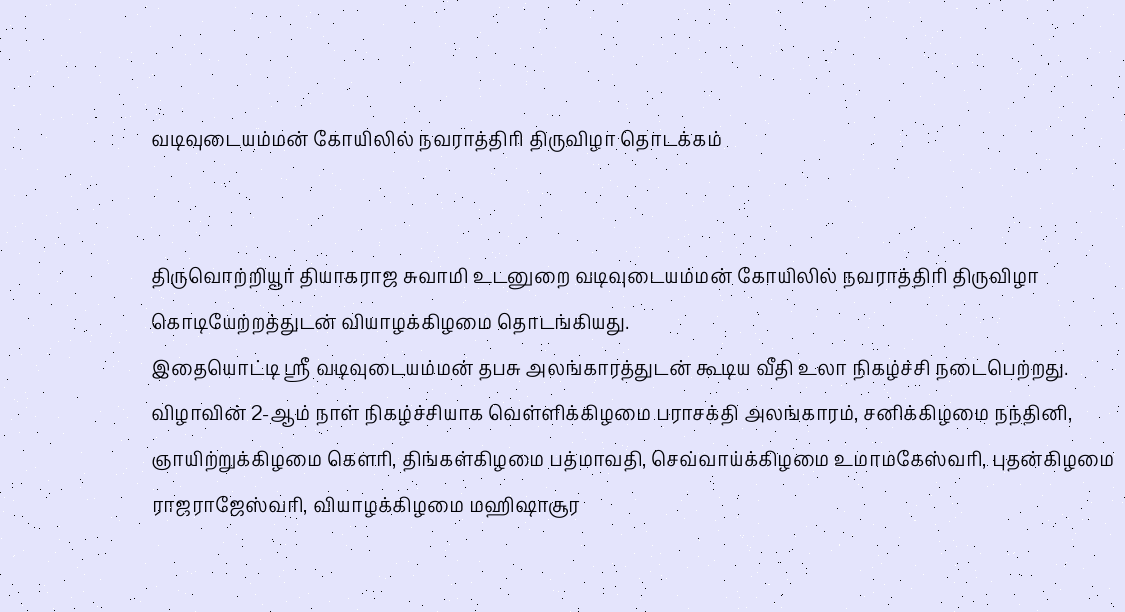வடிவுடையம்மன் கோயிலில் நவராத்திரி திருவிழா தொடக்கம்


திருவொற்றியூர் தியாகராஜ சுவாமி உடனுறை வடிவுடையம்மன் கோயிலில் நவராத்திரி திருவிழா கொடியேற்றத்துடன் வியாழக்கிழமை தொடங்கியது.
இதையொட்டி ஸ்ரீ வடிவுடையம்மன் தபசு அலங்காரத்துடன் கூடிய வீதி உலா நிகழ்ச்சி நடைபெற்றது.
விழாவின் 2-ஆம் நாள் நிகழ்ச்சியாக வெள்ளிக்கிழமை பராசக்தி அலங்காரம், சனிக்கிழமை நந்தினி, ஞாயிற்றுக்கிழமை கௌரி, திங்கள்கிழமை பத்மாவதி, செவ்வாய்க்கிழமை உமாமகேஸ்வரி, புதன்கிழமை ராஜராஜேஸ்வரி, வியாழக்கிழமை மஹிஷாசூர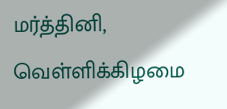மர்த்தினி, வெள்ளிக்கிழமை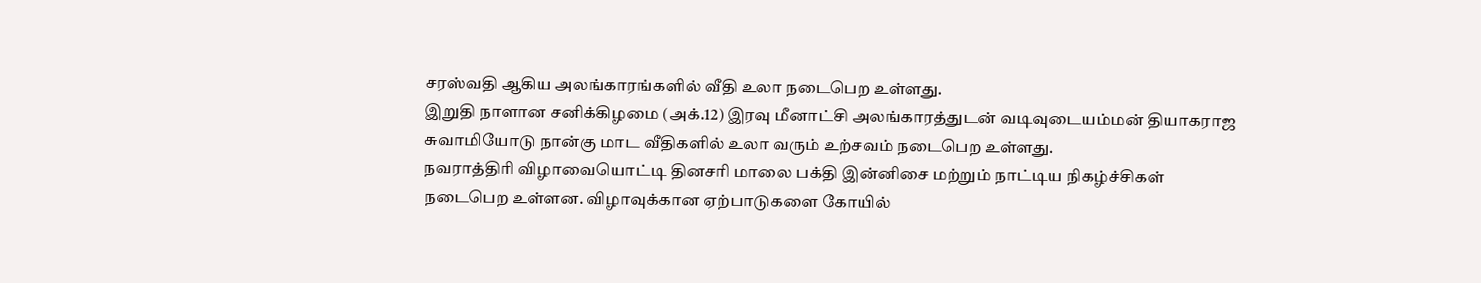சரஸ்வதி ஆகிய அலங்காரங்களில் வீதி உலா நடைபெற உள்ளது.
இறுதி நாளான சனிக்கிழமை (அக்.12) இரவு மீனாட்சி அலங்காரத்துடன் வடிவுடையம்மன் தியாகராஜ சுவாமியோடு நான்கு மாட வீதிகளில் உலா வரும் உற்சவம் நடைபெற உள்ளது.
நவராத்திரி விழாவையொட்டி தினசரி மாலை பக்தி இன்னிசை மற்றும் நாட்டிய நிகழ்ச்சிகள் நடைபெற உள்ளன. விழாவுக்கான ஏற்பாடுகளை கோயில்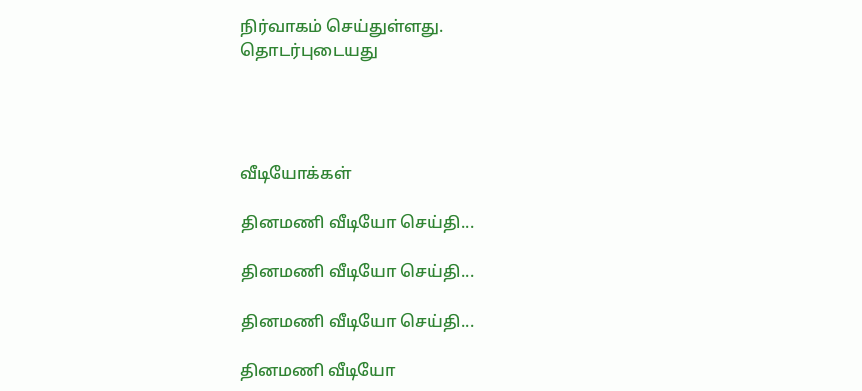நிர்வாகம் செய்துள்ளது.
தொடர்புடையது




வீடியோக்கள்

தினமணி வீடியோ செய்தி...

தினமணி வீடியோ செய்தி...

தினமணி வீடியோ செய்தி...

தினமணி வீடியோ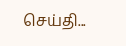செய்தி...